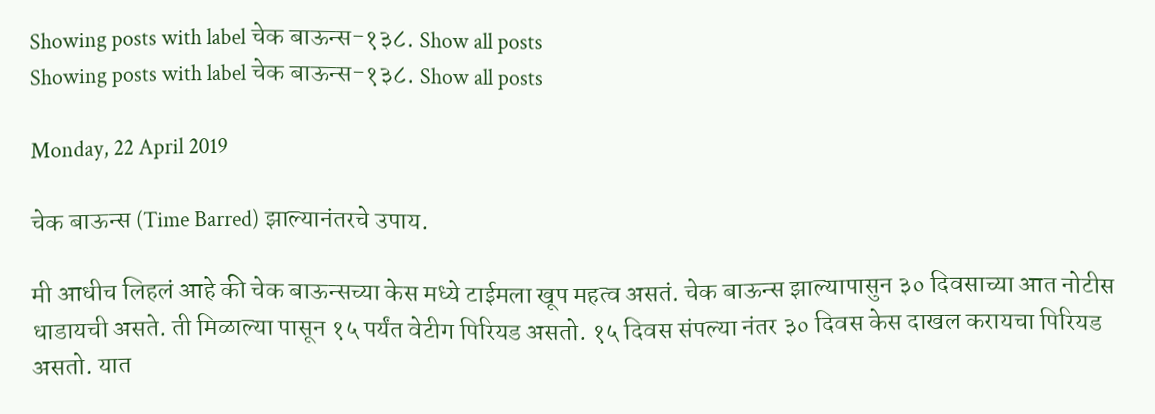Showing posts with label चेक बाऊन्स-१३८. Show all posts
Showing posts with label चेक बाऊन्स-१३८. Show all posts

Monday, 22 April 2019

चेक बाऊन्स (Time Barred) झाल्यानंतरचे उपाय.

मी आधीच लिहलं आहे की चेक बाऊन्सच्या केस मध्ये टाईमला खूप महत्व असतं. चेक बाऊन्स झाल्यापासुन ३० दिवसाच्या आत नोटीस धाडायची असते. ती मिळाल्या पासून १५ पर्यंत वेटीग पिरियड असतो. १५ दिवस संपल्या नंतर ३० दिवस केस दाखल करायचा पिरियड असतो. यात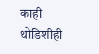काही थोडिशीही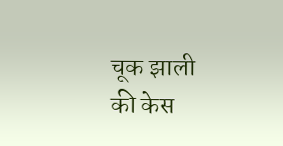चूक झाली की केस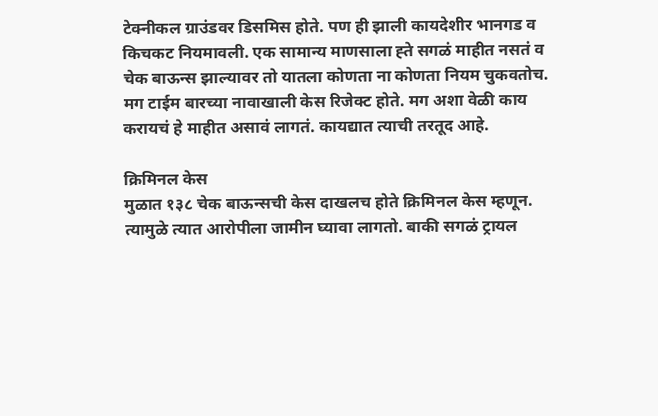टेक्नीकल ग्राउंडवर डिसमिस होते. पण ही झाली कायदेशीर भानगड व किचकट नियमावली. एक सामान्य माणसाला ह्ते सगळं माहीत नसतं व चेक बाऊन्स झाल्यावर तो यातला कोणता ना कोणता नियम चुकवतोच. मग टाईम बारच्या नावाखाली केस रिजेक्ट होते. मग अशा वेळी काय करायचं हे माहीत असावं लागतं. कायद्यात त्याची तरतूद आहे.

क्रिमिनल केस
मुळात १३८ चेक बाऊन्सची केस दाखलच होते क्रिमिनल केस म्हणून. त्यामुळे त्यात आरोपीला जामीन घ्यावा लागतो. बाकी सगळं ट्रायल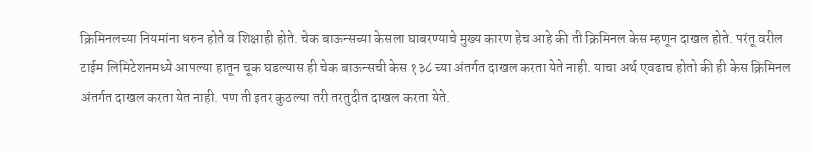क्रिमिनलच्या नियमांना धरुन होते व शिक्षाही होते. चेक बाऊन्सच्या केसला घाबरण्याचे मुख्य कारण हेच आहे की ती क्रिमिनल केस म्हणून दाखल होते. परंतू वरील टाईम लिमिटेशनमध्ये आपल्या हातून चूक घडल्यास ही चेक बाऊन्सची केस १३८ च्या अंतर्गत दाखल करता येते नाही. याचा अर्थ एवढाच होतो की ही केस क्रिमिनल अंतर्गत दाखल करता येत नाही. पण ती इतर कुठल्या तरी तरतुदीत दाखल करता येते.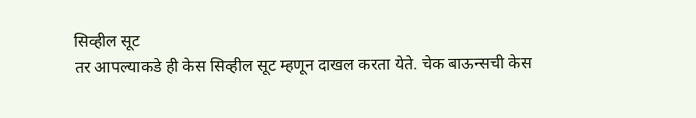सिव्हील सूट
तर आपल्याकडे ही केस सिव्हील सूट म्हणून दाखल करता येते. चेक बाऊन्सची केस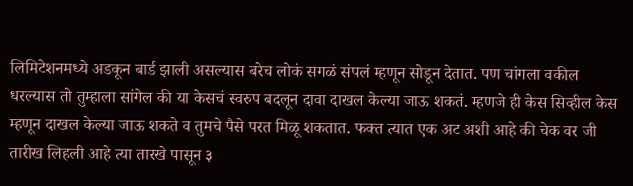लिमिटेशनमध्ये अडकून बार्ड झाली असल्यास बरेच लोकं सगळं संपलं म्हणून सोडून देतात. पण चांगला वकील धरल्यास तो तुम्हाला सांगेल की या केसचं स्वरुप बदलून दावा दाखल केल्या जाऊ शकतं. म्हणजे ही केस सिव्हील केस म्हणून दाखल केल्या जाऊ शकते व तुमचे पैसे परत मिळू शकतात. फक्त त्यात एक अट अशी आहे की चेक वर जी तारीख लिहली आहे त्या तारखे पासून ३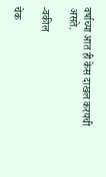वर्षाच्या आत ही केस दाखल करयची असते.

-वकील

चेक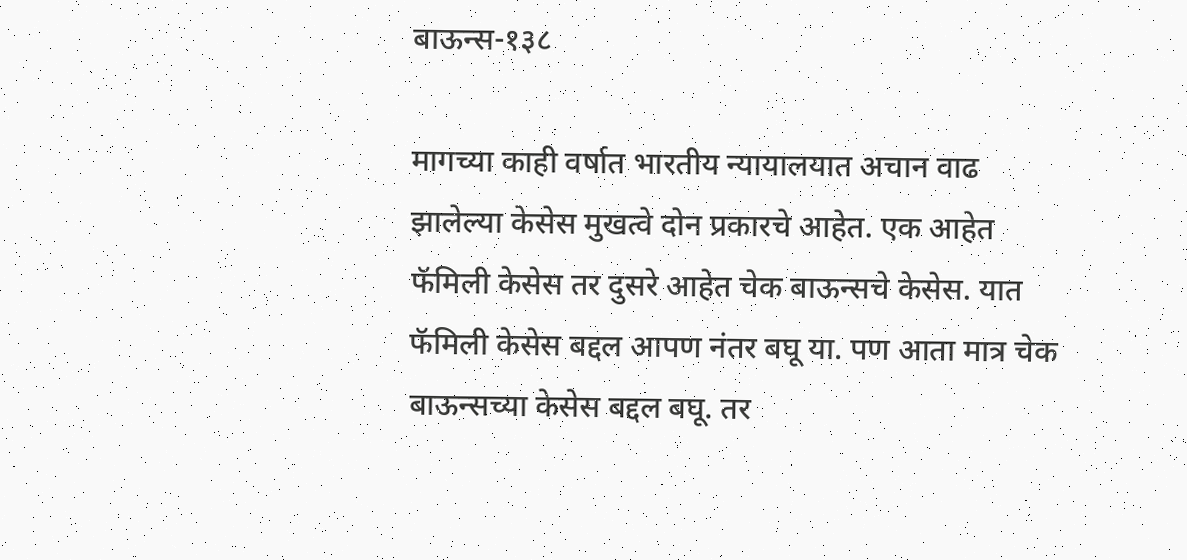बाऊन्स-१३८

मागच्या काही वर्षात भारतीय न्यायालयात अचान वाढ झालेल्या केसेस मुखत्वे दोन प्रकारचे आहेत. एक आहेत फॅमिली केसेस तर दुसरे आहेत चेक बाऊन्सचे केसेस. यात फॅमिली केसेस बद्दल आपण नंतर बघू या. पण आता मात्र चेक बाऊन्सच्या केसेस बद्दल बघू. तर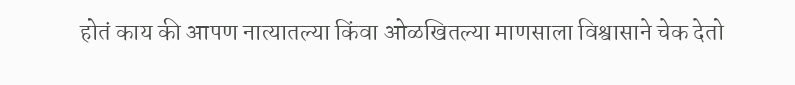होतं काय की आपण नात्यातल्या किंवा ओळखितल्या माणसाला विश्वासाने चेक देतो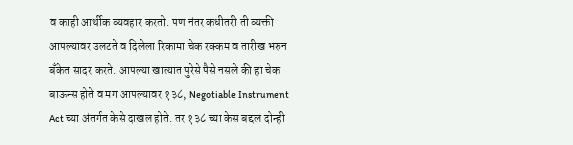व काही आर्थीक व्यवहार करतो. पण नंतर कधीतरी ती व्यक्ती आपल्यावर उलटते व दिलेला रिकामा चेक रक्कम व तारीख भरुन बॅंकेत सादर करते. आपल्या खात्यात पुरेसे पैसे नसले की हा चेक बाऊन्स होते व मग आपल्यावर १३८, Negotiable Instrument Act च्या अंतर्गत केसे दाखल होते. तर १३८ च्या केस बद्दल दोन्ही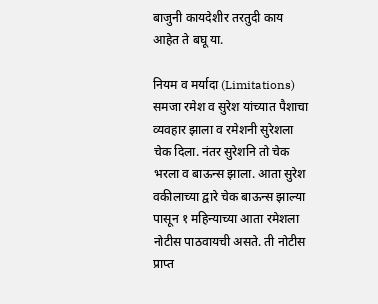बाजुनी कायदेशीर तरतुदी काय आहेत ते बघू या.

नियम व मर्यादा (Limitations)
समजा रमेश व सुरेश यांच्यात पैशाचा व्यवहार झाला व रमेशनी सुरेशला चेक दिला. नंतर सुरेशनि तो चेक भरला व बाऊन्स झाला. आता सुरेश वकीलाच्या द्वारे चेक बाऊन्स झाल्या पासून १ महिन्याच्या आता रमेशला नोटीस पाठवायची असते. ती नोटीस प्राप्त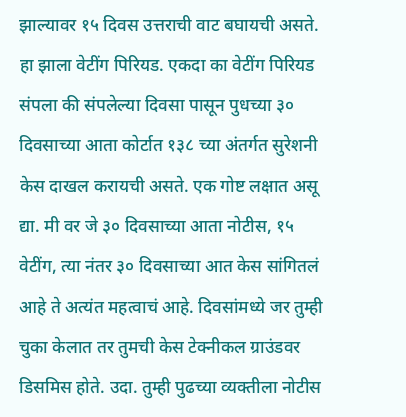झाल्यावर १५ दिवस उत्तराची वाट बघायची असते. हा झाला वेटींग पिरियड. एकदा का वेटींग पिरियड संपला की संपलेल्या दिवसा पासून पुधच्या ३० दिवसाच्या आता कोर्टात १३८ च्या अंतर्गत सुरेशनी केस दाखल करायची असते. एक गोष्ट लक्षात असू द्या. मी वर जे ३० दिवसाच्या आता नोटीस, १५ वेटींग, त्या नंतर ३० दिवसाच्या आत केस सांगितलं आहे ते अत्यंत महत्वाचं आहे. दिवसांमध्ये जर तुम्ही चुका केलात तर तुमची केस टेक्नीकल ग्राउंडवर डिसमिस होते. उदा. तुम्ही पुढच्या व्यक्तीला नोटीस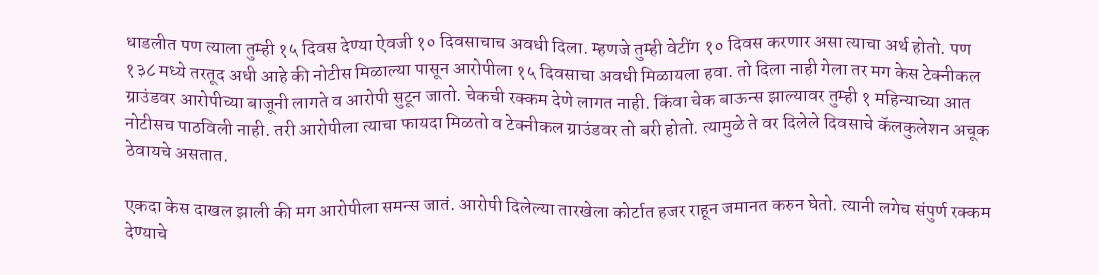धाडलीत पण त्याला तुम्ही १५ दिवस देण्या ऐवजी १० दिवसाचाच अवधी दिला. म्हणजे तुम्ही वेटींग १० दिवस करणार असा त्याचा अर्थ होतो. पण १३८ मध्ये तरतूद अधी आहे की नोटीस मिळाल्या पासून आरोपीला १५ दिवसाचा अवधी मिळायला हवा. तो दिला नाही गेला तर मग केस टेक्नीकल ग्राउंडवर आरोपीच्या बाजूनी लागते व आरोपी सुटून जातो. चेकची रक्कम देणे लागत नाही. किंवा चेक बाऊन्स झाल्यावर तुम्ही १ महिन्याच्या आत नोटीसच पाठविली नाही. तरी आरोपीला त्याचा फायदा मिळतो व टेक्नीकल ग्राउंडवर तो बरी होतो. त्यामुळे ते वर दिलेले दिवसाचे कॅलकुलेशन अचूक ठेवायचे असतात.

एकदा केस दाखल झाली की मग आरोपीला समन्स जातं. आरोपी दिलेल्या तारखेला कोर्टात हजर राहून जमानत करुन घेतो. त्यानी लगेच संपुर्ण रक्कम देण्याचे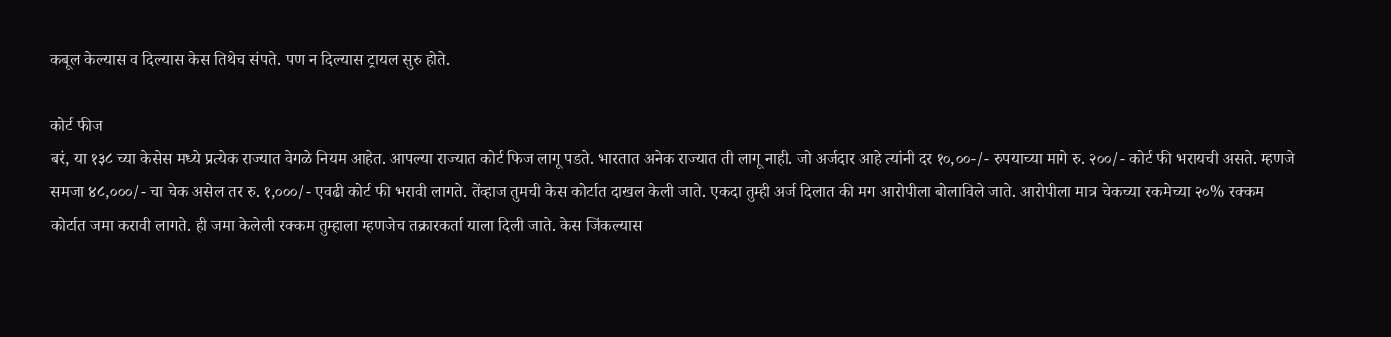कबूल केल्यास व दिल्यास केस तिथेच संपते. पण न दिल्यास ट्रायल सुरु होते.

कोर्ट फीज
बरं, या १३८ च्या केसेस मध्ये प्रत्येक राज्यात वेगळे नियम आहेत. आपल्या राज्यात कोर्ट फिज लागू पडते. भारतात अनेक राज्यात ती लागू नाही. जो अर्जदार आहे त्यांनी दर १०,००-/- रुपयाच्या मागे रु. २००/- कोर्ट फी भरायची असते. म्हणजे समजा ४८,०००/- चा चेक असेल तर रु. १,०००/- एवढी कोर्ट फी भरावी लागते. तेंव्हाज तुमची केस कोर्टात दाखल केली जाते. एकदा तुम्ही अर्ज दिलात की मग आरोपीला बोलाविले जाते. आरोपीला मात्र चेकच्या रकमेच्या २०% रक्कम कोर्टात जमा करावी लागते. ही जमा केलेली रक्कम तुम्हाला म्हणजेच तक्रारकर्ता याला दिली जाते. केस जिंकल्यास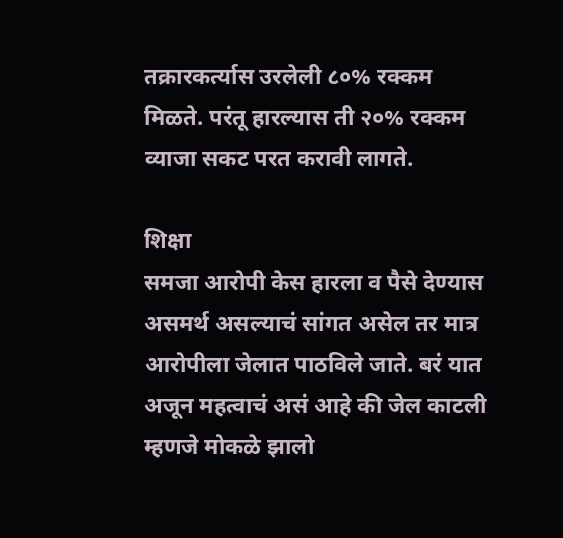तक्रारकर्त्यास उरलेली ८०% रक्कम मिळते. परंतू हारल्यास ती २०% रक्कम व्याजा सकट परत करावी लागते.

शिक्षा
समजा आरोपी केस हारला व पैसे देण्यास असमर्थ असल्याचं सांगत असेल तर मात्र आरोपीला जेलात पाठविले जाते. बरं यात अजून महत्वाचं असं आहे की जेल काटली म्हणजे मोकळे झालो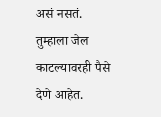असं नसतं. तुम्हाला जेल काटल्यावरही पैसे देणे आहेत.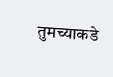तुमच्याकडे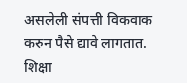असलेली संपत्ती विकवाक करुन पैसे द्यावे लागतात. शिक्षा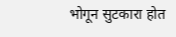भोगून सुटकारा होत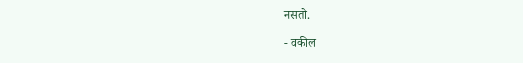नसतो.

- वकील